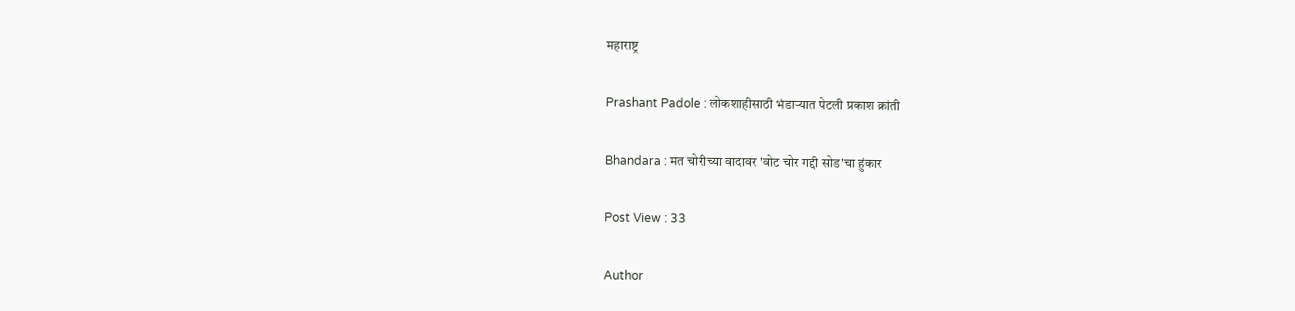महाराष्ट्र

Prashant Padole : लोकशाहीसाठी भंडाऱ्यात पेटली प्रकाश क्रांती

Bhandara : मत चोरीच्या वादावर 'वोट चोर गद्दी सोड'चा हुंकार

Post View : 33

Author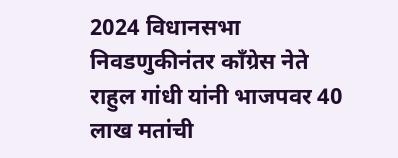2024 विधानसभा निवडणुकीनंतर काँग्रेस नेते राहुल गांधी यांनी भाजपवर 40 लाख मतांची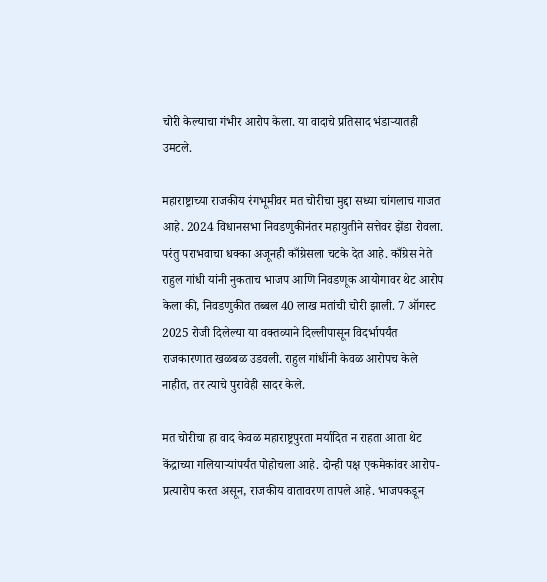चोरी केल्याचा गंभीर आरोप केला. या वादाचे प्रतिसाद भंडाऱ्यातही उमटले.

महाराष्ट्राच्या राजकीय रंगभूमीवर मत चोरीचा मुद्दा सध्या चांगलाच गाजत आहे. 2024 विधानसभा निवडणुकीनंतर महायुतीने सत्तेवर झेंडा रोवला. परंतु पराभवाचा धक्का अजूनही काँग्रेसला चटके देत आहे. काँग्रेस नेते राहुल गांधी यांनी नुकताच भाजप आणि निवडणूक आयोगावर थेट आरोप केला की, निवडणुकीत तब्बल 40 लाख मतांची चोरी झाली. 7 ऑगस्ट 2025 रोजी दिलेल्या या वक्तव्याने दिल्लीपासून विदर्भापर्यंत राजकारणात खळबळ उडवली. राहुल गांधींनी केवळ आरोपच केले नाहीत, तर त्याचे पुरावेही सादर केले.

मत चोरीचा हा वाद केवळ महाराष्ट्रपुरता मर्यादित न राहता आता थेट केंद्राच्या गलियार्‍यांपर्यंत पोहोचला आहे. दोन्ही पक्ष एकमेकांवर आरोप-प्रत्यारोप करत असून, राजकीय वातावरण तापले आहे. भाजपकडून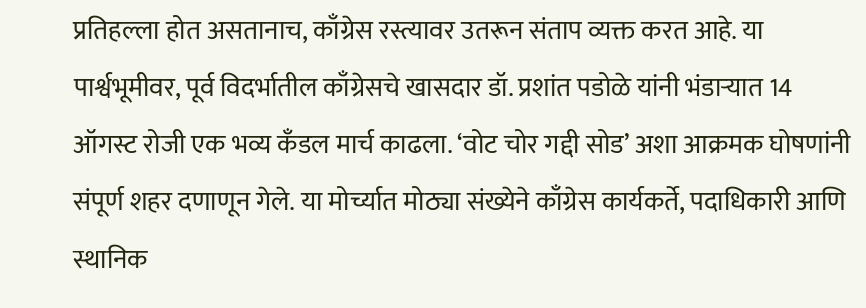प्रतिहल्ला होत असतानाच, काँग्रेस रस्त्यावर उतरून संताप व्यक्त करत आहे. या पार्श्वभूमीवर, पूर्व विदर्भातील काँग्रेसचे खासदार डॉ. प्रशांत पडोळे यांनी भंडाऱ्यात 14 ऑगस्ट रोजी एक भव्य कँडल मार्च काढला. ‘वोट चोर गद्दी सोड’ अशा आक्रमक घोषणांनी संपूर्ण शहर दणाणून गेले. या मोर्च्यात मोठ्या संख्येने काँग्रेस कार्यकर्ते, पदाधिकारी आणि स्थानिक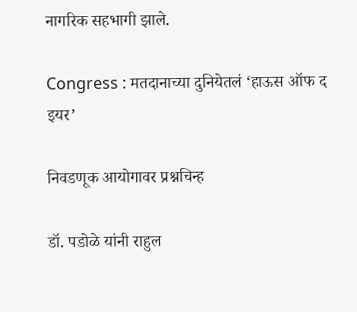नागरिक सहभागी झाले.

Congress : मतदानाच्या दुनियेतलं ‘हाऊस ऑफ द इयर’

निवडणूक आयोगावर प्रश्नचिन्ह

डॉ. पडोळे यांनी राहुल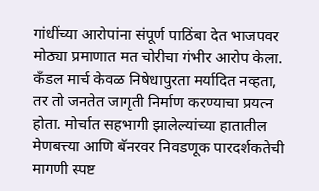गांधींच्या आरोपांना संपूर्ण पाठिंबा देत भाजपवर मोठ्या प्रमाणात मत चोरीचा गंभीर आरोप केला. कँडल मार्च केवळ निषेधापुरता मर्यादित नव्हता, तर तो जनतेत जागृती निर्माण करण्याचा प्रयत्न होता. मोर्चात सहभागी झालेल्यांच्या हातातील मेणबत्त्या आणि बॅनरवर निवडणूक पारदर्शकतेची मागणी स्पष्ट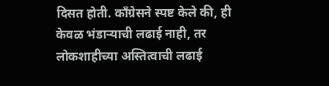दिसत होती. काँग्रेसने स्पष्ट केले की, ही केवळ भंडाऱ्याची लढाई नाही, तर लोकशाहीच्या अस्तित्वाची लढाई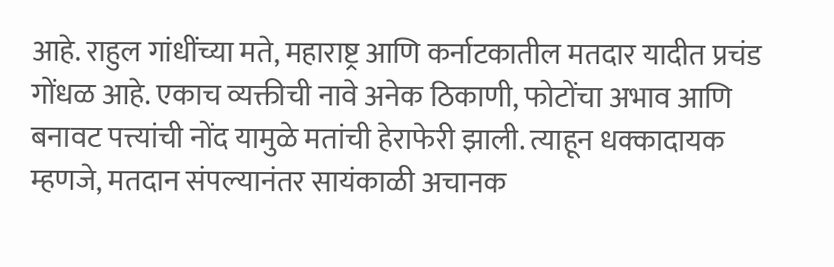आहे. राहुल गांधींच्या मते, महाराष्ट्र आणि कर्नाटकातील मतदार यादीत प्रचंड गोंधळ आहे. एकाच व्यक्तीची नावे अनेक ठिकाणी, फोटोंचा अभाव आणि बनावट पत्त्यांची नोंद यामुळे मतांची हेराफेरी झाली. त्याहून धक्कादायक म्हणजे, मतदान संपल्यानंतर सायंकाळी अचानक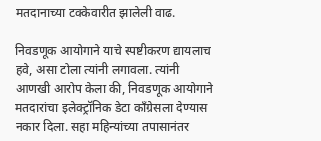मतदानाच्या टक्केवारीत झालेली वाढ.

निवडणूक आयोगाने याचे स्पष्टीकरण द्यायलाच हवे, असा टोला त्यांनी लगावला. त्यांनी आणखी आरोप केला की, निवडणूक आयोगाने मतदारांचा इलेक्ट्रॉनिक डेटा काँग्रेसला देण्यास नकार दिला. सहा महिन्यांच्या तपासानंतर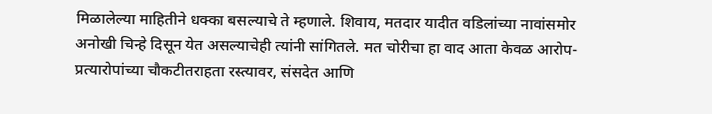मिळालेल्या माहितीने धक्का बसल्याचे ते म्हणाले. शिवाय, मतदार यादीत वडिलांच्या नावांसमोर अनोखी चिन्हे दिसून येत असल्याचेही त्यांनी सांगितले. मत चोरीचा हा वाद आता केवळ आरोप-प्रत्यारोपांच्या चौकटीतराहता रस्त्यावर, संसदेत आणि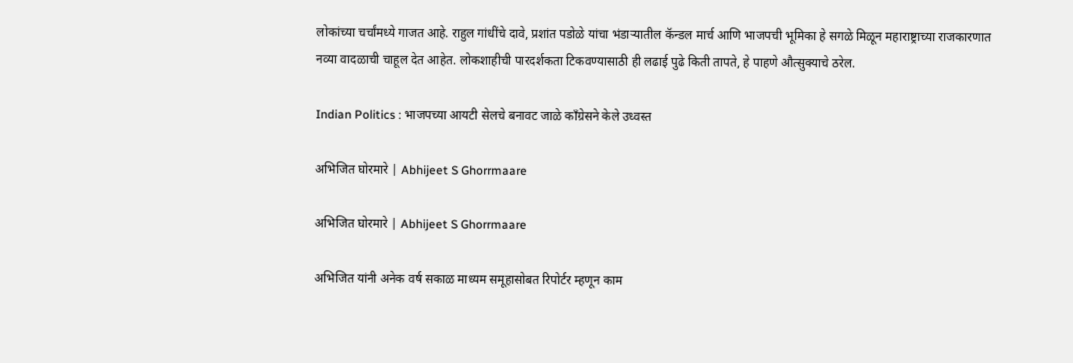लोकांच्या चर्चांमध्ये गाजत आहे. राहुल गांधींचे दावे, प्रशांत पडोळे यांचा भंडाऱ्यातील कॅन्डल मार्च आणि भाजपची भूमिका हे सगळे मिळून महाराष्ट्राच्या राजकारणात नव्या वादळाची चाहूल देत आहेत. लोकशाहीची पारदर्शकता टिकवण्यासाठी ही लढाई पुढे किती तापते, हे पाहणे औत्सुक्याचे ठरेल.

Indian Politics : भाजपच्या आयटी सेलचे बनावट जाळे काँग्रेसने केले उध्वस्त

अभिजित घोरमारे | Abhijeet S Ghorrmaare

अभिजित घोरमारे | Abhijeet S Ghorrmaare

अभिजित यांनी अनेक वर्ष सकाळ माध्यम समूहासोबत रिपोर्टर म्हणून काम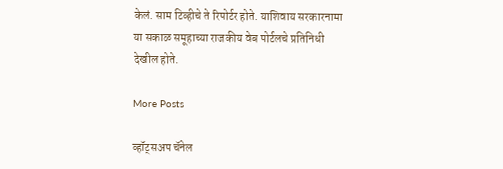केलं. साम टिव्हीचे ते रिपोर्टर होते. याशिवाय सरकारनामा या सकाळ समूहाच्या राजकीय वेब पोर्टलचे प्रतिनिधी देखील होते.

More Posts

व्हॉट्सअप चॅनेल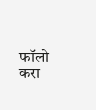फॉलो करा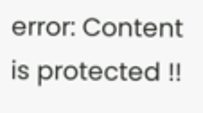error: Content is protected !!